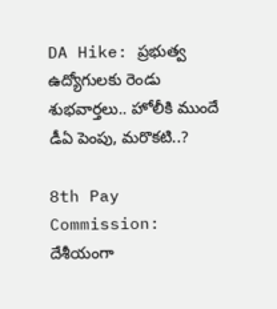DA Hike: ప్రభుత్వ ఉద్యోగులకు రెండు శుభవార్తలు.. హోలీకి ముందే డీఏ పెంపు, మరొకటి..?

8th Pay Commission: దేశీయంగా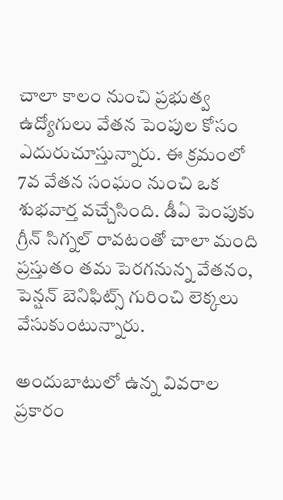చాలా కాలం నుంచి ప్రభుత్వ ఉద్యోగులు వేతన పెంపుల కోసం ఎదురుచూస్తున్నారు. ఈ క్రమంలో 7వ వేతన సంఘం నుంచి ఒక శుభవార్త వచ్చేసింది. డీఏ పెంపుకు గ్రీన్ సిగ్నల్ రావటంతో చాలా మంది ప్రస్తుతం తమ పెరగనున్న వేతనం, పెన్షన్ బెనిఫిట్స్ గురించి లెక్కలు వేసుకుంటున్నారు.

అందుబాటులో ఉన్న వివరాల ప్రకారం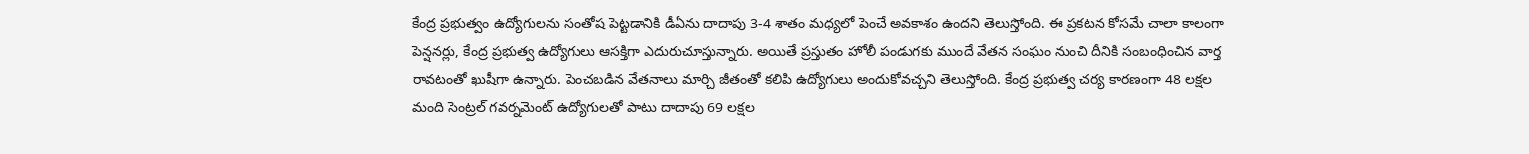కేంద్ర ప్రభుత్వం ఉద్యోగులను సంతోష పెట్టడానికి డీఏను దాదాపు 3-4 శాతం మధ్యలో పెంచే అవకాశం ఉందని తెలుస్తోంది. ఈ ప్రకటన కోసమే చాలా కాలంగా పెన్షనర్లు, కేంద్ర ప్రభుత్వ ఉద్యోగులు ఆసక్తిగా ఎదురుచూస్తున్నారు. అయితే ప్రస్తుతం హోలీ పండుగకు ముందే వేతన సంఘం నుంచి దీనికి సంబంధించిన వార్త రావటంతో ఖుషీగా ఉన్నారు. పెంచబడిన వేతనాలు మార్చి జీతంతో కలిపి ఉద్యోగులు అందుకోవచ్చని తెలుస్తోంది. కేంద్ర ప్రభుత్వ చర్య కారణంగా 48 లక్షల మంది సెంట్రల్ గవర్నమెంట్ ఉద్యోగులతో పాటు దాదాపు 69 లక్షల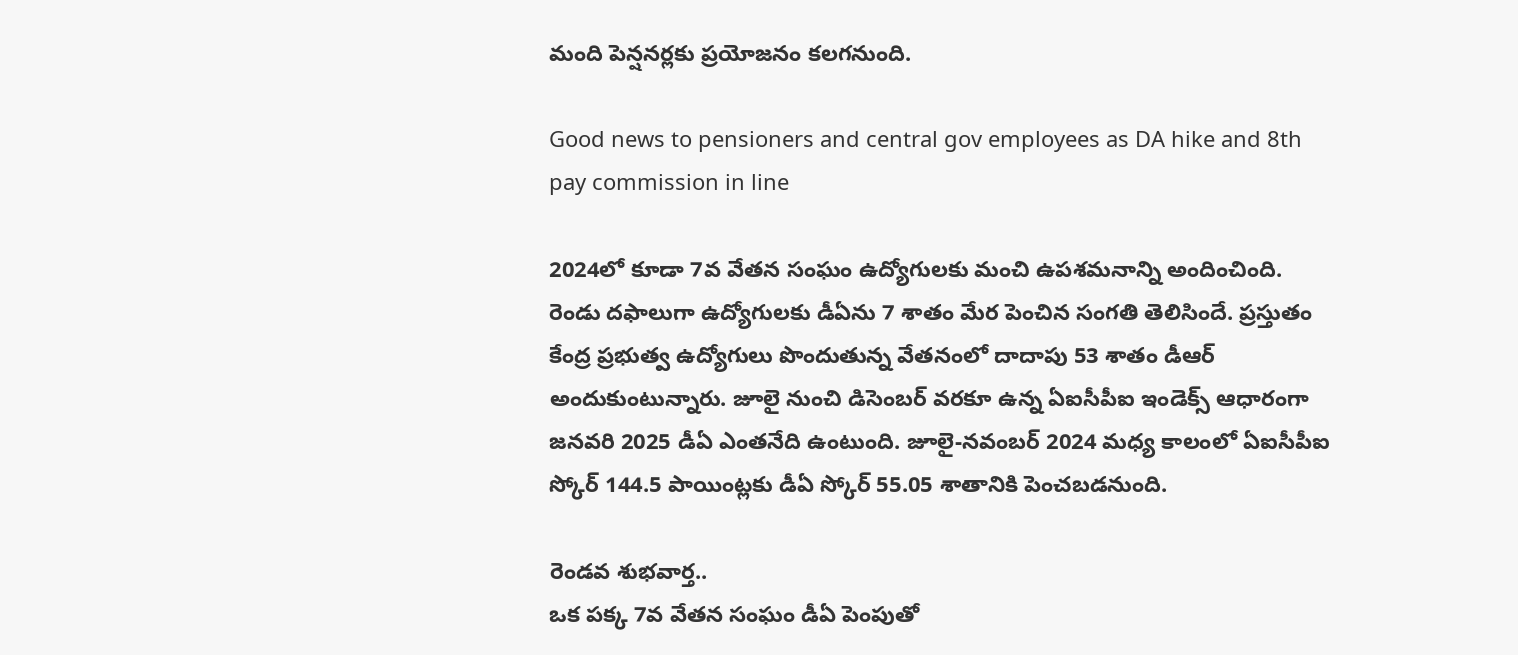మంది పెన్షనర్లకు ప్రయోజనం కలగనుంది.

Good news to pensioners and central gov employees as DA hike and 8th pay commission in line

2024లో కూడా 7వ వేతన సంఘం ఉద్యోగులకు మంచి ఉపశమనాన్ని అందించింది. రెండు దఫాలుగా ఉద్యోగులకు డీఏను 7 శాతం మేర పెంచిన సంగతి తెలిసిందే. ప్రస్తుతం కేంద్ర ప్రభుత్వ ఉద్యోగులు పొందుతున్న వేతనంలో దాదాపు 53 శాతం డీఆర్ అందుకుంటున్నారు. జూలై నుంచి డిసెంబర్ వరకూ ఉన్న ఏఐసీపీఐ ఇండెక్స్ ఆధారంగా జనవరి 2025 డీఏ ఎంతనేది ఉంటుంది. జూలై-నవంబర్ 2024 మధ్య కాలంలో ఏఐసీపీఐ స్కోర్ 144.5 పాయింట్లకు డీఏ స్కోర్ 55.05 శాతానికి పెంచబడనుంది.

రెండవ శుభవార్త..
ఒక పక్క 7వ వేతన సంఘం డీఏ పెంపుతో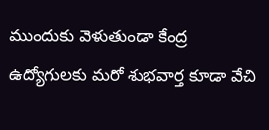ముందుకు వెళుతుండా కేంద్ర ఉద్యోగులకు మరో శుభవార్త కూడా వేచి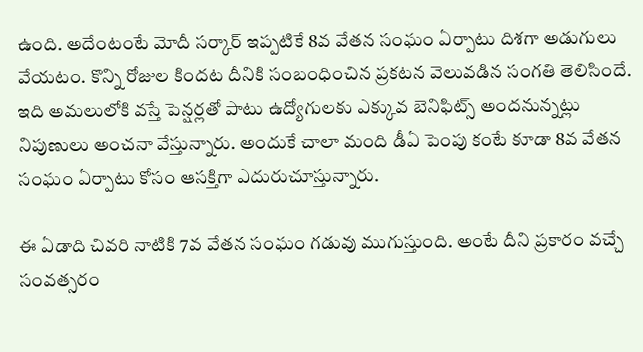ఉంది. అదేంటంటే మోదీ సర్కార్ ఇప్పటికే 8వ వేతన సంఘం ఏర్పాటు దిశగా అడుగులు వేయటం. కొన్ని రోజుల కిందట దీనికి సంబంధించిన ప్రకటన వెలువడిన సంగతి తెలిసిందే. ఇది అమలులోకి వస్తే పెన్షర్లతో పాటు ఉద్యోగులకు ఎక్కువ బెనిఫిట్స్ అందనున్నట్లు నిపుణులు అంచనా వేస్తున్నారు. అందుకే చాలా మంది డీఏ పెంపు కంటే కూడా 8వ వేతన సంఘం ఏర్పాటు కోసం ఆసక్తిగా ఎదురుచూస్తున్నారు.

ఈ ఏడాది చివరి నాటికి 7వ వేతన సంఘం గడువు ముగుస్తుంది. అంటే దీని ప్రకారం వచ్చే సంవత్సరం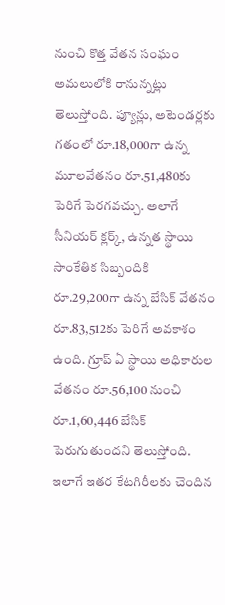నుంచి కొత్త వేతన సంఘం అమలులోకి రానున్నట్లు తెలుస్తోంది. ప్యూన్లు, అటెండర్లకు గతంలో రూ.18,000గా ఉన్న మూలవేతనం రూ.51,480కు పెరిగే పెరగవచ్చు. అలాగే సీనియర్ క్లర్క్‌, ఉన్నత స్థాయి సాంకేతిక సిబ్బందికి రూ.29,200గా ఉన్న బేసిక్ వేతనం రూ.83,512కు పెరిగే అవకాశం ఉంది. గ్రూప్ ఏ స్థాయి అధికారుల వేతనం రూ.56,100 నుంచి రూ.1,60,446 బేసిక్ పెరుగుతుందని తెలుస్తోంది. ఇలాగే ఇతర కేటగిరీలకు చెందిన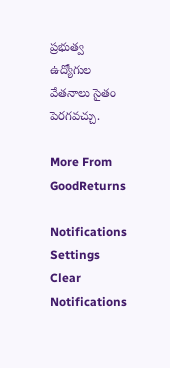ప్రభుత్వ ఉద్యోగుల వేతనాలు సైతం పెరగవచ్చు.

More From GoodReturns

Notifications
Settings
Clear Notifications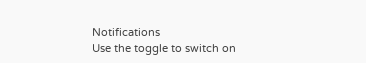Notifications
Use the toggle to switch on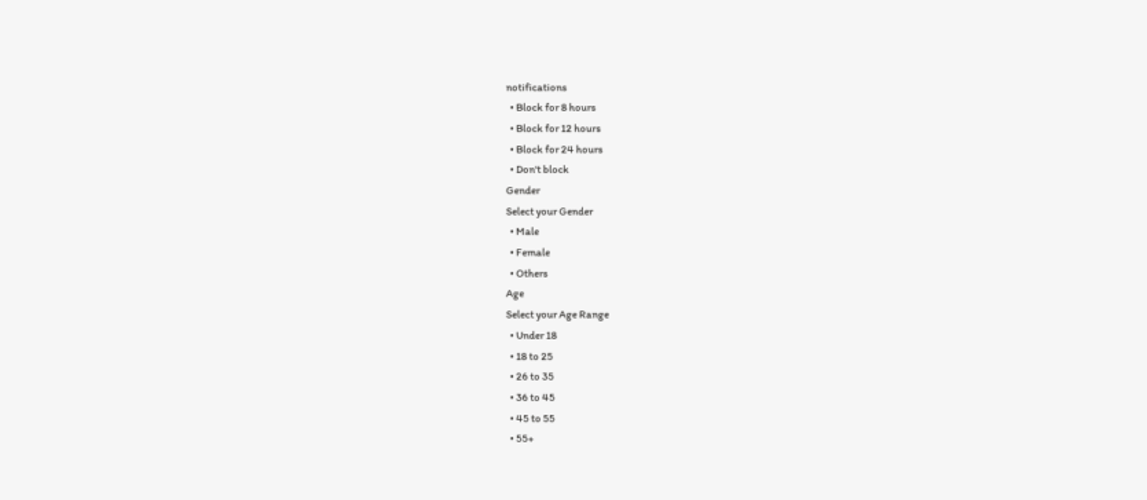notifications
  • Block for 8 hours
  • Block for 12 hours
  • Block for 24 hours
  • Don't block
Gender
Select your Gender
  • Male
  • Female
  • Others
Age
Select your Age Range
  • Under 18
  • 18 to 25
  • 26 to 35
  • 36 to 45
  • 45 to 55
  • 55+